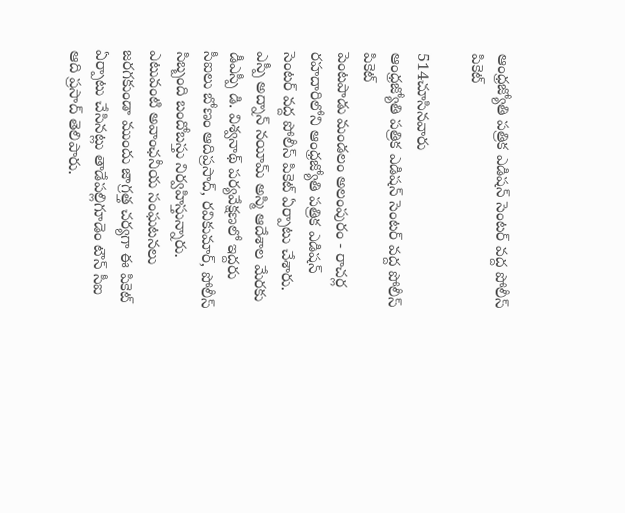ఆంధ్రజ్యోతి పత్రిక ఎడిషన్ సెంటర్ వద్ద పోలీస్ పికెట్

514చూసినవారు
ఆంధ్రజ్యోతి పత్రిక ఎడిషన్ సెంటర్ వద్ద పోలీస్ పికెట్
పెంటపాడు మండలం అలంపురం - రాచర్ల రహదారిలోని ఆంధ్రజ్యోతి పత్రిక ఎడిషన్ సెంటర్ వద్ద పోలీస్ పికెట్ ఏర్పాటు చేశారు. ఎస్పీ అద్నాన్ నయీమ్ అస్మి ఆదేశాల మేరకు డీఎస్పీ డి. విశ్వనాథ్ పర్యవేక్షణలో ఇద్దరు సీఐలు బోణం ఆదిప్రసాద్, రవికుమార్, పోలీస్ సిబ్బంది బందోబస్తు నిర్వహిస్తున్నారు. ఎటువంటి అవాంఛనీయ సంఘటనలు జరగకుండా ముందు జాగ్రత్త చర్యగా ఈ పికెట్ ఏర్పాటు చేసినట్లు తాడేపల్లిగూడెం టౌన్ సీఐ ఆది ప్రసాద్ తెలిపారు.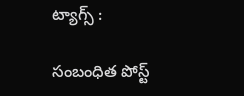ట్యాగ్స్ :

సంబంధిత పోస్ట్